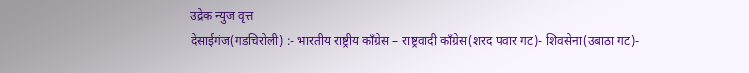उद्रेक न्युज वृत्त
देसाईगंज(गडचिरोली) :- भारतीय राष्ट्रीय काँग्रेस – राष्ट्रवादी काँग्रेस(शरद पवार गट)- शिवसेना(उबाठा गट)-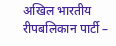अखिल भारतीय रीपबलिकान पार्टी –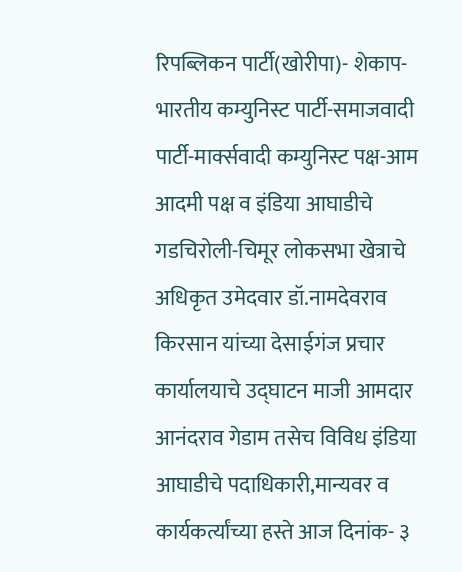रिपब्लिकन पार्टी(खोरीपा)- शेकाप-भारतीय कम्युनिस्ट पार्टी-समाजवादी पार्टी-मार्क्सवादी कम्युनिस्ट पक्ष-आम आदमी पक्ष व इंडिया आघाडीचे गडचिरोली-चिमूर लोकसभा खेत्राचे अधिकृत उमेदवार डॉ.नामदेवराव किरसान यांच्या देसाईगंज प्रचार कार्यालयाचे उद्घाटन माजी आमदार आनंदराव गेडाम तसेच विविध इंडिया आघाडीचे पदाधिकारी,मान्यवर व कार्यकर्त्यांच्या हस्ते आज दिनांक- ३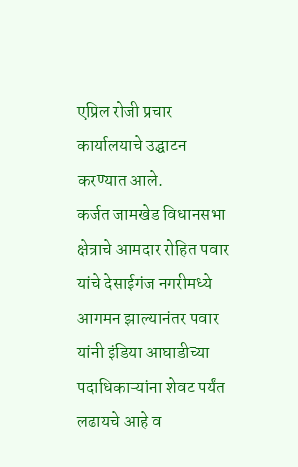एप्रिल रोजी प्रचार कार्यालयाचे उद्घाटन करण्यात आले.
कर्जत जामखेड विधानसभा क्षेत्राचे आमदार रोहित पवार यांचे देसाईगंज नगरीमध्ये आगमन झाल्यानंतर पवार यांनी इंडिया आघाडीच्या पदाधिकाऱ्यांना शेवट पर्यंत लढायचे आहे व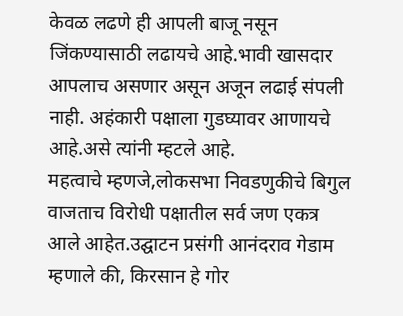केवळ लढणे ही आपली बाजू नसून जिंकण्यासाठी लढायचे आहे.भावी खासदार आपलाच असणार असून अजून लढाई संपली नाही. अहंकारी पक्षाला गुडघ्यावर आणायचे आहे.असे त्यांनी म्हटले आहे.
महत्वाचे म्हणजे,लोकसभा निवडणुकीचे बिगुल वाजताच विरोधी पक्षातील सर्व जण एकत्र आले आहेत.उद्घाटन प्रसंगी आनंदराव गेडाम म्हणाले की, किरसान हे गोर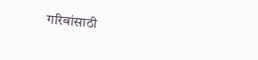गरिबांसाठी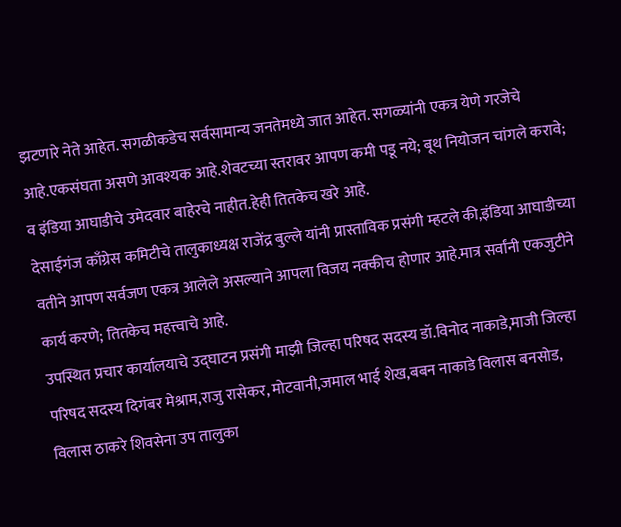झटणारे नेते आहेत. सगळीकडेच सर्वसामान्य जनतेमध्ये जात आहेत. सगळ्यांनी एकत्र येणे गरजेचे आहे.एकसंघता असणे आवश्यक आहे.शेवटच्या स्तरावर आपण कमी पडू नये; बूथ नियोजन चांगले करावे; व इंडिया आघाडीचे उमेदवार बाहेरचे नाहीत.हेही तितकेच खरे आहे.
देसाईगंज काँग्रेस कमिटीचे तालुकाध्यक्ष राजेंद्र बुल्ले यांनी प्रास्ताविक प्रसंगी म्हटले की,इंडिया आघाडीच्या वतीने आपण सर्वजण एकत्र आलेले असल्याने आपला विजय नक्कीच होणार आहे.मात्र सर्वांनी एकजुटीने कार्य करणे; तितकेच महत्त्वाचे आहे.
उपस्थित प्रचार कार्यालयाचे उद्घाटन प्रसंगी माझी जिल्हा परिषद सदस्य डॉ.विनोद नाकाडे,माजी जिल्हा परिषद सदस्य दिगंबर मेश्राम,राजु रासेकर, मोटवानी,जमाल भाई शेख,बबन नाकाडे विलास बनसोड, विलास ठाकरे शिवसेना उप तालुका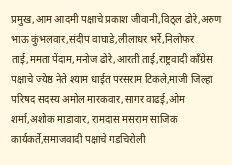प्रमुख,आम आदमी पक्षाचे प्रकाश जीवानी,विठ्ल ढोरे,अरुण भाऊ कुंभलवार,संदीप वाघाडे,लीलाधर भर्रे,निलोफर ताई,ममता पेंदाम,मनोज ढोरे,आरती ताई,राष्ट्रवादी काँग्रेस पक्षाचे ज्येष्ठ नेते श्याम धाईत परसराम टिकले,माजी जिल्हा परिषद सदस्य अमोल मारकवार,सागर वाढई,ओम शर्मा,अशोक माडावार, रामदास मसराम साजिक कार्यकर्ते,समाजवादी पक्षाचे गडचिरोली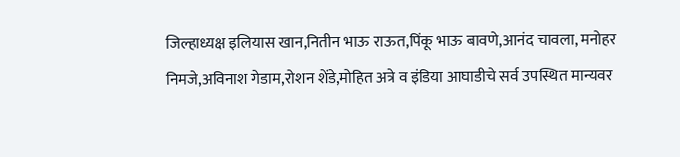जिल्हाध्यक्ष इलियास खान,नितीन भाऊ राऊत,पिंकू भाऊ बावणे,आनंद चावला, मनोहर निमजे,अविनाश गेडाम,रोशन शेंडे,मोहित अत्रे व इंडिया आघाडीचे सर्व उपस्थित मान्यवर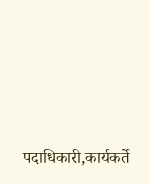पदाधिकारी,कार्यकर्ते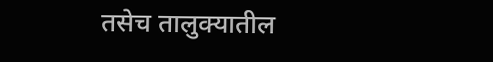तसेच तालुक्यातील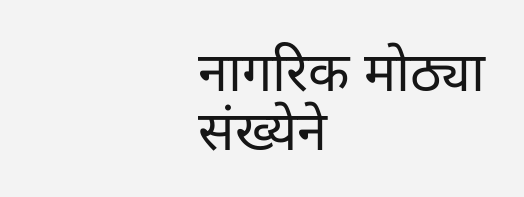नागरिक मोठ्या संख्येने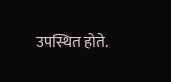उपस्थित होते.